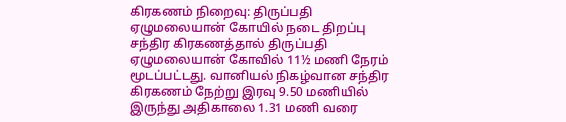கிரகணம் நிறைவு: திருப்பதி ஏழுமலையான் கோயில் நடை திறப்பு
சந்திர கிரகணத்தால் திருப்பதி ஏழுமலையான் கோவில் 11½ மணி நேரம் மூடப்பட்டது. வானியல் நிகழ்வான சந்திர கிரகணம் நேற்று இரவு 9.50 மணியில் இருந்து அதிகாலை 1.31 மணி வரை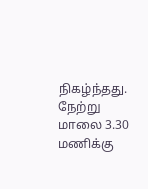நிகழ்ந்தது.
நேற்று மாலை 3.30 மணிக்கு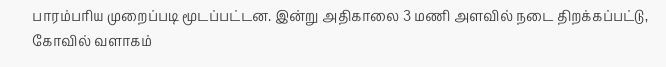பாரம்பரிய முறைப்படி மூடப்பட்டன. இன்று அதிகாலை 3 மணி அளவில் நடை திறக்கப்பட்டு, கோவில் வளாகம்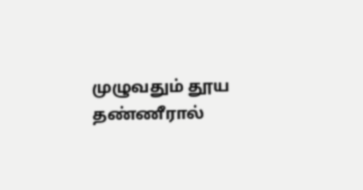முழுவதும் தூய தண்ணீரால்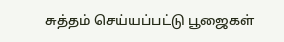சுத்தம் செய்யப்பட்டு பூஜைகள்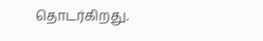தொடர்கிறது.